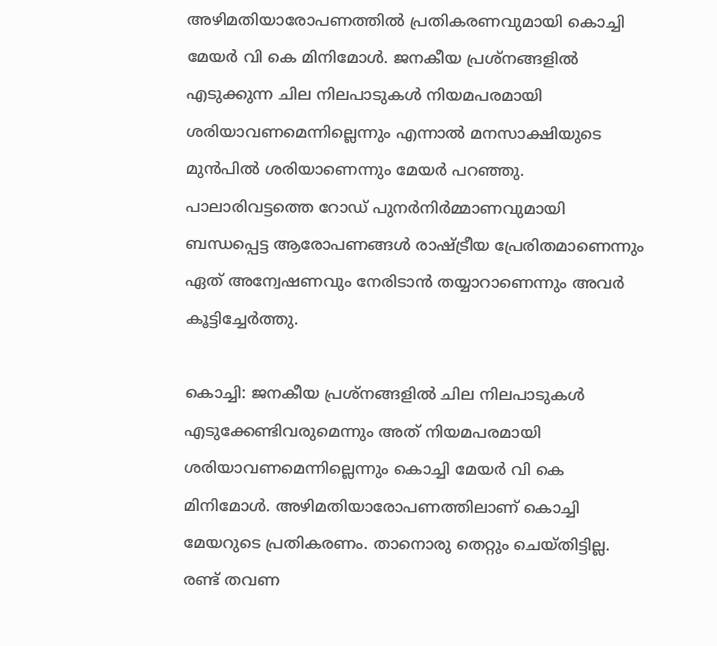അഴിമതിയാരോപണത്തിൽ പ്രതികരണവുമായി കൊച്ചി മേയർ വി കെ മിനിമോള്‍. ജനകീയ പ്രശ്നങ്ങളിൽ എടുക്കുന്ന ചില നിലപാടുകൾ നിയമപരമായി ശരിയാവണമെന്നില്ലെന്നും എന്നാൽ മനസാക്ഷിയുടെ മുൻപിൽ ശരിയാണെന്നും മേയർ പറഞ്ഞു. പാലാരിവട്ടത്തെ റോഡ് പുനർനിർമ്മാണവുമായി ബന്ധപ്പെട്ട ആരോപണങ്ങൾ രാഷ്ട്രീയ പ്രേരിതമാണെന്നും ഏത് അന്വേഷണവും നേരിടാൻ തയ്യാറാണെന്നും അവർ കൂട്ടിച്ചേർത്തു.

കൊച്ചി: ജനകീയ പ്രശ്നങ്ങളില്‍ ചില നിലപാടുകള്‍ എടുക്കേണ്ടിവരുമെന്നും അത് നിയമപരമായി ശരിയാവണമെന്നില്ലെന്നും കൊച്ചി മേയര്‍ വി കെ മിനിമോള്‍. അഴിമതിയാരോപണത്തിലാണ് കൊച്ചി മേയറുടെ പ്രതികരണം. താനൊരു തെറ്റും ചെയ്തിട്ടില്ല. രണ്ട് തവണ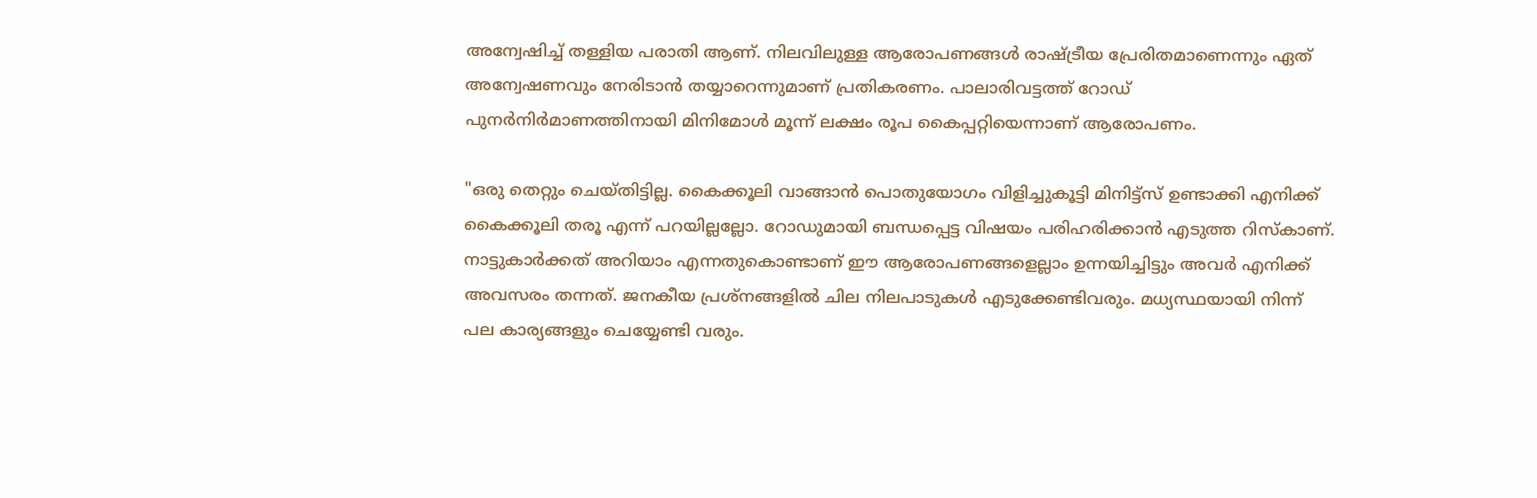അന്വേഷിച്ച് തള്ളിയ പരാതി ആണ്. നിലവിലുള്ള ആരോപണങ്ങള്‍ രാഷ്ട്രീയ പ്രേരിതമാണെന്നും ഏത് അന്വേഷണവും നേരിടാന്‍ തയ്യാറെന്നുമാണ് പ്രതികരണം. പാലാരിവട്ടത്ത് റോഡ് പുനർനിർമാണത്തിനായി മിനിമോൾ മൂന്ന് ലക്ഷം രൂപ കൈപ്പറ്റിയെന്നാണ് ആരോപണം.

"ഒരു തെറ്റും ചെയ്തിട്ടില്ല. കൈക്കൂലി വാങ്ങാൻ പൊതുയോഗം വിളിച്ചുകൂട്ടി മിനിട്ട്സ് ഉണ്ടാക്കി എനിക്ക് കൈക്കൂലി തരൂ എന്ന് പറയില്ലല്ലോ. റോഡുമായി ബന്ധപ്പെട്ട വിഷയം പരിഹരിക്കാൻ എടുത്ത റിസ്കാണ്. നാട്ടുകാർക്കത് അറിയാം എന്നതുകൊണ്ടാണ് ഈ ആരോപണങ്ങളെല്ലാം ഉന്നയിച്ചിട്ടും അവർ എനിക്ക് അവസരം തന്നത്. ജനകീയ പ്രശ്നങ്ങളില്‍ ചില നിലപാടുകള്‍ എടുക്കേണ്ടിവരും. മധ്യസ്ഥയായി നിന്ന് പല കാര്യങ്ങളും ചെയ്യേണ്ടി വരും.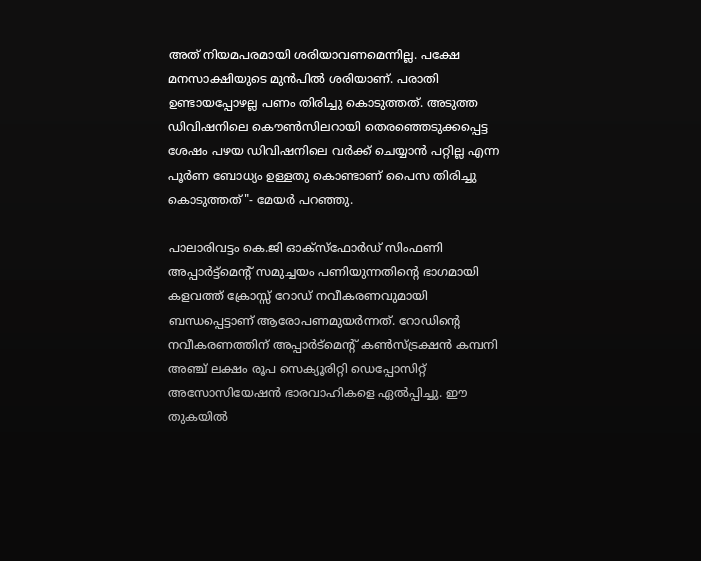അത് നിയമപരമായി ശരിയാവണമെന്നില്ല. പക്ഷേ മനസാക്ഷിയുടെ മുൻപിൽ ശരിയാണ്. പരാതി ഉണ്ടായപ്പോഴല്ല പണം തിരിച്ചു കൊടുത്തത്. അടുത്ത ഡിവിഷനിലെ കൌണ്‍സിലറായി തെരഞ്ഞെടുക്കപ്പെട്ട ശേഷം പഴയ ഡിവിഷനിലെ വർക്ക് ചെയ്യാൻ പറ്റില്ല എന്ന പൂർണ ബോധ്യം ഉള്ളതു കൊണ്ടാണ് പൈസ തിരിച്ചു കൊടുത്തത്"- മേയർ പറഞ്ഞു.

പാലാരിവട്ടം കെ.ജി ഓക്സ്ഫോർഡ് സിംഫണി അപ്പാർട്ട്മെന്റ് സമുച്ചയം പണിയുന്നതിന്റെ ഭാഗമായി കളവത്ത് ക്രോസ്സ് റോഡ് നവീകരണവുമായി ബന്ധപ്പെട്ടാണ് ആരോപണമുയർന്നത്. റോഡിന്റെ നവീകരണത്തിന് അപ്പാർട്മെന്റ് കൺസ്ട്രക്ഷൻ കമ്പനി അഞ്ച് ലക്ഷം രൂപ സെക്യൂരിറ്റി ഡെപ്പോസിറ്റ് അസോസിയേഷൻ ഭാരവാഹികളെ ഏൽപ്പിച്ചു. ഈ തുകയിൽ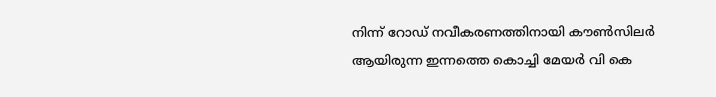നിന്ന് റോഡ് നവീകരണത്തിനായി കൗൺസിലർ ആയിരുന്ന ഇന്നത്തെ കൊച്ചി മേയർ വി കെ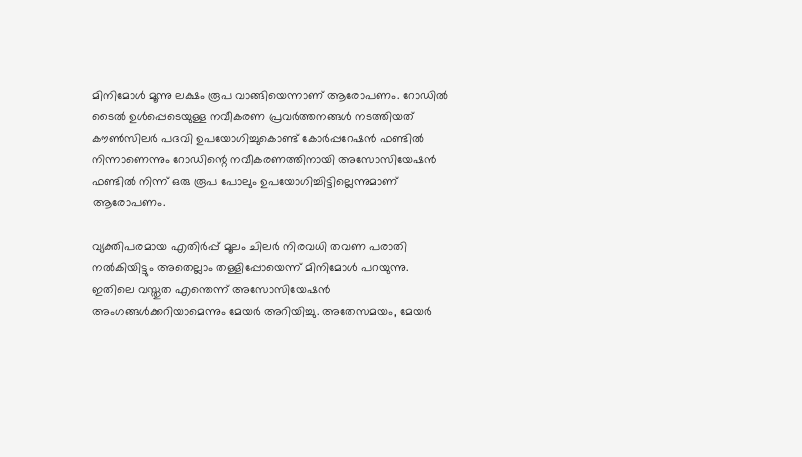മിനിമോൾ മൂന്നു ലക്ഷം രൂപ വാങ്ങിയെന്നാണ് ആരോപണം. റോഡിൽ ടൈൽ ഉൾപ്പെടെയുള്ള നവീകരണ പ്രവർത്തനങ്ങൾ നടത്തിയത് കൗൺസിലർ പദവി ഉപയോഗിച്ചുകൊണ്ട് കോർപ്പറേഷൻ ഫണ്ടിൽ നിന്നാണെന്നും റോഡിന്റെ നവീകരണത്തിനായി അസോസിയേഷൻ ഫണ്ടിൽ നിന്ന് ഒരു രൂപ പോലും ഉപയോഗിച്ചിട്ടില്ലെന്നുമാണ് ആരോപണം.

വ്യക്തിപരമായ എതിർപ്പ് മൂലം ചിലർ നിരവധി തവണ പരാതി നൽകിയിട്ടും അതെല്ലാം തള്ളിപ്പോയെന്ന് മിനിമോൾ പറയുന്നു. ഇതിലെ വസ്തുത എന്തെന്ന് അസോസിയേഷൻ അംഗങ്ങൾക്കറിയാമെന്നും മേയർ അറിയിച്ചു. അതേസമയം, മേയർ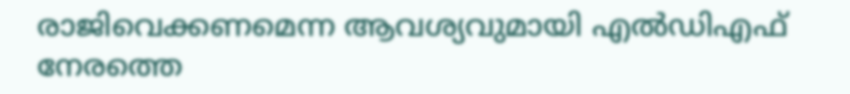രാജിവെക്കണമെന്ന ആവശ്യവുമായി എൽഡിഎഫ് നേരത്തെ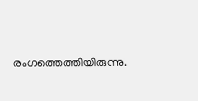രംഗത്തെത്തിയിരുന്നു.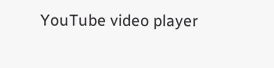YouTube video player